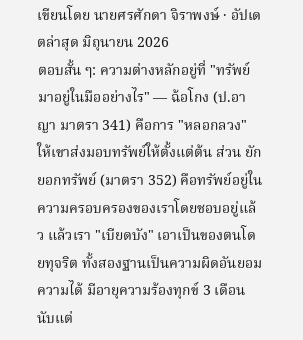เขียนโดย นายศรศักดา จิราพงษ์ · อัปเดตล่าสุด มิถุนายน 2026
ตอบสั้น ๆ: ความต่างหลักอยู่ที่ "ทรัพย์มาอยู่ในมืออย่างไร" — ฉ้อโกง (ป.อาญา มาตรา 341) คือการ "หลอกลวง" ให้เขาส่งมอบทรัพย์ให้ตั้งแต่ต้น ส่วน ยักยอกทรัพย์ (มาตรา 352) คือทรัพย์อยู่ในความครอบครองของเราโดยชอบอยู่แล้ว แล้วเรา "เบียดบัง" เอาเป็นของตนโดยทุจริต ทั้งสองฐานเป็นความผิดอันยอมความได้ มีอายุความร้องทุกข์ 3 เดือนนับแต่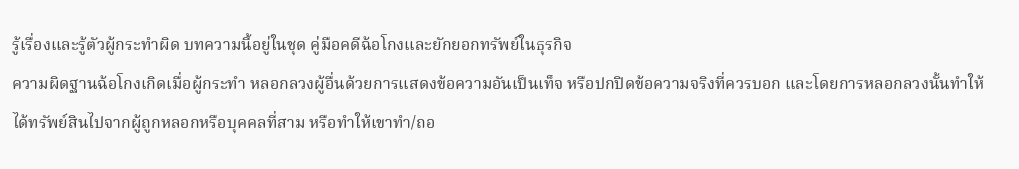รู้เรื่องและรู้ตัวผู้กระทำผิด บทความนี้อยู่ในชุด คู่มือคดีฉ้อโกงและยักยอกทรัพย์ในธุรกิจ
ความผิดฐานฉ้อโกงเกิดเมื่อผู้กระทำ หลอกลวงผู้อื่นด้วยการแสดงข้อความอันเป็นเท็จ หรือปกปิดข้อความจริงที่ควรบอก และโดยการหลอกลวงนั้นทำให้ได้ทรัพย์สินไปจากผู้ถูกหลอกหรือบุคคลที่สาม หรือทำให้เขาทำ/ถอ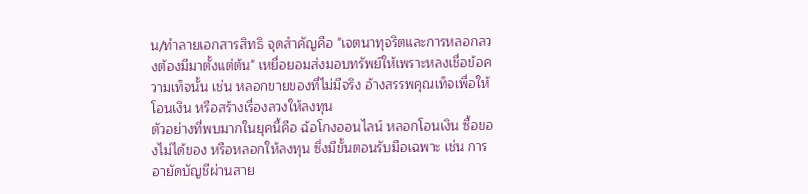น/ทำลายเอกสารสิทธิ จุดสำคัญคือ "เจตนาทุจริตและการหลอกลวงต้องมีมาตั้งแต่ต้น" เหยื่อยอมส่งมอบทรัพย์ให้เพราะหลงเชื่อข้อความเท็จนั้น เช่น หลอกขายของที่ไม่มีจริง อ้างสรรพคุณเท็จเพื่อให้โอนเงิน หรือสร้างเรื่องลวงให้ลงทุน
ตัวอย่างที่พบมากในยุคนี้คือ ฉ้อโกงออนไลน์ หลอกโอนเงิน ซื้อของไม่ได้ของ หรือหลอกให้ลงทุน ซึ่งมีขั้นตอนรับมือเฉพาะ เช่น การอายัดบัญชีผ่านสาย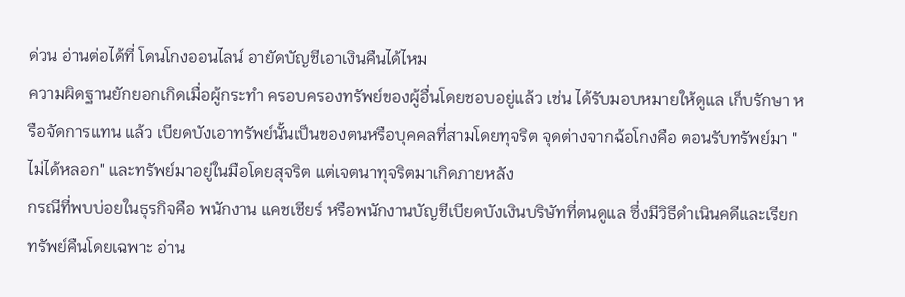ด่วน อ่านต่อได้ที่ โดนโกงออนไลน์ อายัดบัญชีเอาเงินคืนได้ไหม
ความผิดฐานยักยอกเกิดเมื่อผู้กระทำ ครอบครองทรัพย์ของผู้อื่นโดยชอบอยู่แล้ว เช่น ได้รับมอบหมายให้ดูแล เก็บรักษา หรือจัดการแทน แล้ว เบียดบังเอาทรัพย์นั้นเป็นของตนหรือบุคคลที่สามโดยทุจริต จุดต่างจากฉ้อโกงคือ ตอนรับทรัพย์มา "ไม่ได้หลอก" และทรัพย์มาอยู่ในมือโดยสุจริต แต่เจตนาทุจริตมาเกิดภายหลัง
กรณีที่พบบ่อยในธุรกิจคือ พนักงาน แคชเชียร์ หรือพนักงานบัญชีเบียดบังเงินบริษัทที่ตนดูแล ซึ่งมีวิธีดำเนินคดีและเรียกทรัพย์คืนโดยเฉพาะ อ่าน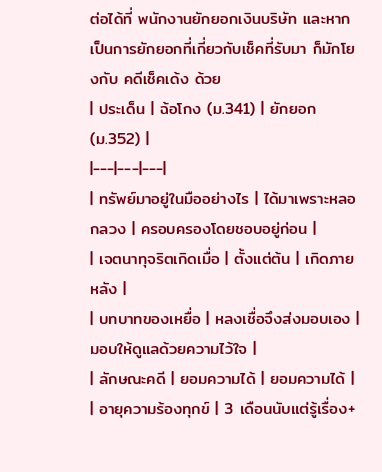ต่อได้ที่ พนักงานยักยอกเงินบริษัท และหากเป็นการยักยอกที่เกี่ยวกับเช็คที่รับมา ก็มักโยงกับ คดีเช็คเด้ง ด้วย
| ประเด็น | ฉ้อโกง (ม.341) | ยักยอก (ม.352) |
|---|---|---|
| ทรัพย์มาอยู่ในมืออย่างไร | ได้มาเพราะหลอกลวง | ครอบครองโดยชอบอยู่ก่อน |
| เจตนาทุจริตเกิดเมื่อ | ตั้งแต่ต้น | เกิดภายหลัง |
| บทบาทของเหยื่อ | หลงเชื่อจึงส่งมอบเอง | มอบให้ดูแลด้วยความไว้ใจ |
| ลักษณะคดี | ยอมความได้ | ยอมความได้ |
| อายุความร้องทุกข์ | 3 เดือนนับแต่รู้เรื่อง+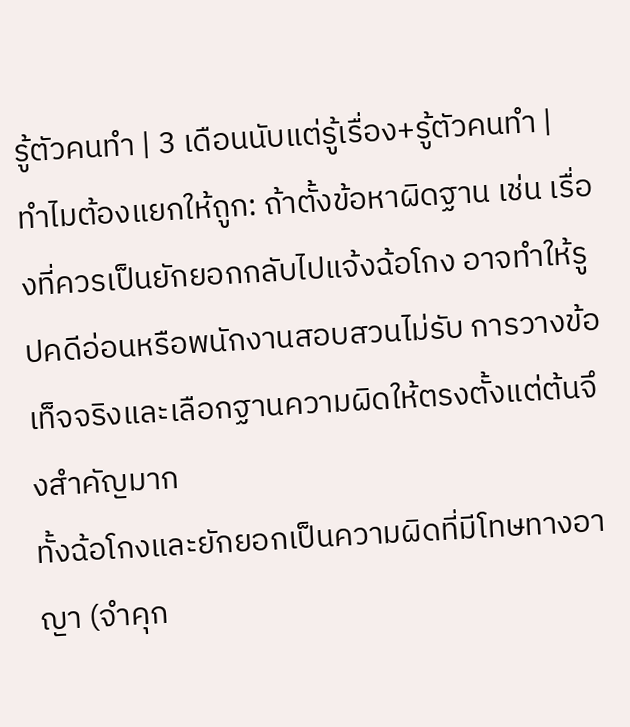รู้ตัวคนทำ | 3 เดือนนับแต่รู้เรื่อง+รู้ตัวคนทำ |
ทำไมต้องแยกให้ถูก: ถ้าตั้งข้อหาผิดฐาน เช่น เรื่องที่ควรเป็นยักยอกกลับไปแจ้งฉ้อโกง อาจทำให้รูปคดีอ่อนหรือพนักงานสอบสวนไม่รับ การวางข้อเท็จจริงและเลือกฐานความผิดให้ตรงตั้งแต่ต้นจึงสำคัญมาก
ทั้งฉ้อโกงและยักยอกเป็นความผิดที่มีโทษทางอาญา (จำคุก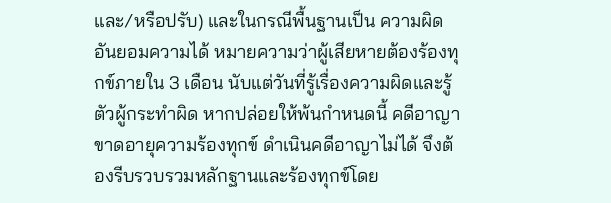และ/หรือปรับ) และในกรณีพื้นฐานเป็น ความผิดอันยอมความได้ หมายความว่าผู้เสียหายต้องร้องทุกข์ภายใน 3 เดือน นับแต่วันที่รู้เรื่องความผิดและรู้ตัวผู้กระทำผิด หากปล่อยให้พ้นกำหนดนี้ คดีอาญาขาดอายุความร้องทุกข์ ดำเนินคดีอาญาไม่ได้ จึงต้องรีบรวบรวมหลักฐานและร้องทุกข์โดย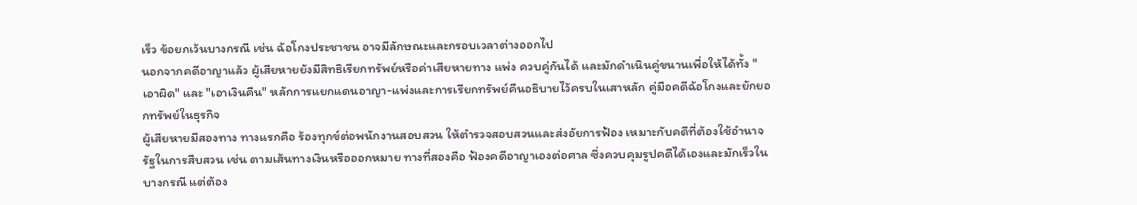เร็ว ข้อยกเว้นบางกรณี เช่น ฉ้อโกงประชาชน อาจมีลักษณะและกรอบเวลาต่างออกไป
นอกจากคดีอาญาแล้ว ผู้เสียหายยังมีสิทธิเรียกทรัพย์หรือค่าเสียหายทาง แพ่ง ควบคู่กันได้ และมักดำเนินคู่ขนานเพื่อให้ได้ทั้ง "เอาผิด" และ "เอาเงินคืน" หลักการแยกแดนอาญา-แพ่งและการเรียกทรัพย์คืนอธิบายไว้ครบในเสาหลัก คู่มือคดีฉ้อโกงและยักยอกทรัพย์ในธุรกิจ
ผู้เสียหายมีสองทาง ทางแรกคือ ร้องทุกข์ต่อพนักงานสอบสวน ให้ตำรวจสอบสวนและส่งอัยการฟ้อง เหมาะกับคดีที่ต้องใช้อำนาจรัฐในการสืบสวน เช่น ตามเส้นทางเงินหรือออกหมาย ทางที่สองคือ ฟ้องคดีอาญาเองต่อศาล ซึ่งควบคุมรูปคดีได้เองและมักเร็วในบางกรณี แต่ต้อง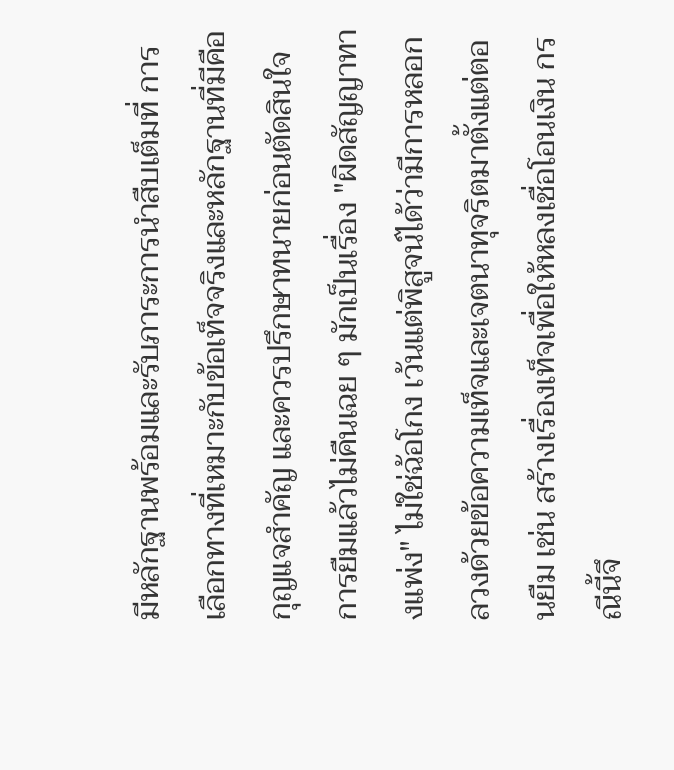มีหลักฐานพร้อมและรับภาระการนำสืบเต็มที่ การเลือกทางที่เหมาะกับข้อเท็จจริงและหลักฐานที่มีคือกุญแจสำคัญ และควรปรึกษาทนายก่อนตัดสินใจ
การยืมแล้วไม่คืนเฉย ๆ มักเป็นเรื่อง "ผิดสัญญาทางแพ่ง" ไม่ใช่ฉ้อโกง เว้นแต่พิสูจน์ได้ว่ามีการหลอกลวงด้วยข้อความเท็จและเจตนาทุจริตมาตั้งแต่ตอนยืม เช่น สร้างเรื่องเท็จเพื่อให้หลงเชื่อโอนเงิน กรณีนี้จึ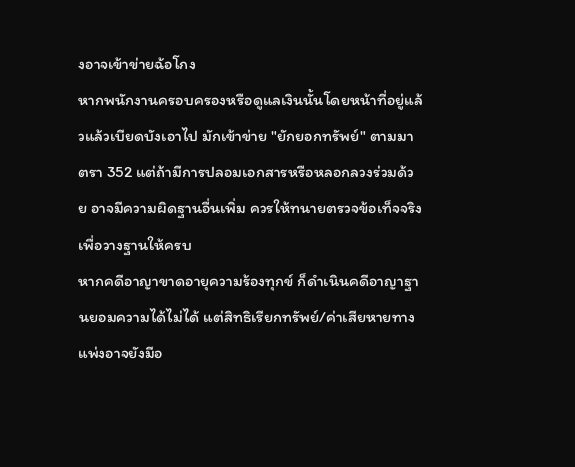งอาจเข้าข่ายฉ้อโกง
หากพนักงานครอบครองหรือดูแลเงินนั้นโดยหน้าที่อยู่แล้วแล้วเบียดบังเอาไป มักเข้าข่าย "ยักยอกทรัพย์" ตามมาตรา 352 แต่ถ้ามีการปลอมเอกสารหรือหลอกลวงร่วมด้วย อาจมีความผิดฐานอื่นเพิ่ม ควรให้ทนายตรวจข้อเท็จจริงเพื่อวางฐานให้ครบ
หากคดีอาญาขาดอายุความร้องทุกข์ ก็ดำเนินคดีอาญาฐานยอมความได้ไม่ได้ แต่สิทธิเรียกทรัพย์/ค่าเสียหายทางแพ่งอาจยังมีอ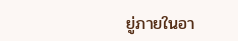ยู่ภายในอา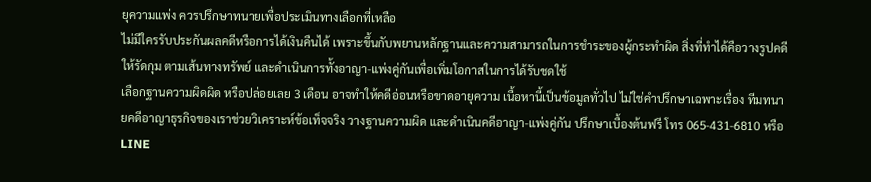ยุความแพ่ง ควรปรึกษาทนายเพื่อประเมินทางเลือกที่เหลือ
ไม่มีใครรับประกันผลคดีหรือการได้เงินคืนได้ เพราะขึ้นกับพยานหลักฐานและความสามารถในการชำระของผู้กระทำผิด สิ่งที่ทำได้คือวางรูปคดีให้รัดกุม ตามเส้นทางทรัพย์ และดำเนินการทั้งอาญา-แพ่งคู่กันเพื่อเพิ่มโอกาสในการได้รับชดใช้
เลือกฐานความผิดผิด หรือปล่อยเลย 3 เดือน อาจทำให้คดีอ่อนหรือขาดอายุความ เนื้อหานี้เป็นข้อมูลทั่วไป ไม่ใช่คำปรึกษาเฉพาะเรื่อง ทีมทนายคดีอาญาธุรกิจของเราช่วยวิเคราะห์ข้อเท็จจริง วางฐานความผิด และดำเนินคดีอาญา-แพ่งคู่กัน ปรึกษาเบื้องต้นฟรี โทร 065-431-6810 หรือ LINE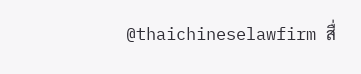@thaichineselawfirm สื่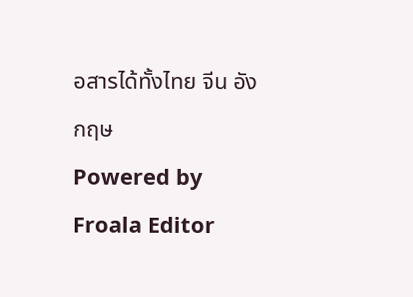อสารได้ทั้งไทย จีน อังกฤษ
Powered by Froala Editor